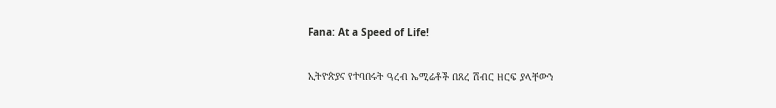Fana: At a Speed of Life!

ኢትዮጵያና የተባበሩት ዓረብ ኤሚሬቶች በጸረ ሽብር ዘርፍ ያላቸውን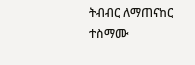ትብብር ለማጠናከር ተስማሙ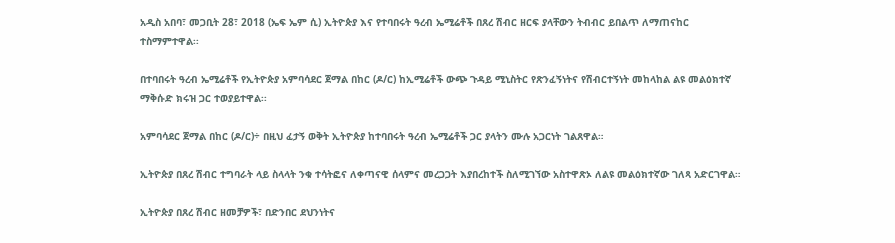አዲስ አበባ፣ መጋቢት 28፣ 2018 (ኤፍ ኤም ሲ) ኢትዮጵያ እና የተባበሩት ዓረብ ኤሚሬቶች በጸረ ሽብር ዘርፍ ያላቸውን ትብብር ይበልጥ ለማጠናከር ተስማምተዋል፡፡

በተባበሩት ዓረብ ኤሚሬቶች የኢትዮጵያ አምባሳደር ጀማል በከር (ዶ/ር) ከኢሚሬቶች ውጭ ጉዳይ ሚኒስትር የጽንፈኝነትና የሽብርተኝነት መከላከል ልዩ መልዕክተኛ ማቅሱድ ክሩዝ ጋር ተወያይተዋል፡፡

አምባሳደር ጀማል በከር (ዶ/ር)÷ በዚህ ፈታኝ ወቅት ኢትዮጵያ ከተባበሩት ዓረብ ኤሚሬቶች ጋር ያላትን ሙሉ አጋርነት ገልጸዋል።

ኢትዮጵያ በጸረ ሽብር ተግባራት ላይ ስላላት ንቁ ተሳትፎና ለቀጣናዊ ሰላምና መረጋጋት እያበረከተች ስለሚገኘው አስተዋጽኦ ለልዩ መልዕክተኛው ገለጻ አድርገዋል።

ኢትዮጵያ በጸረ ሽብር ዘመቻዎች፣ በድንበር ደህንነትና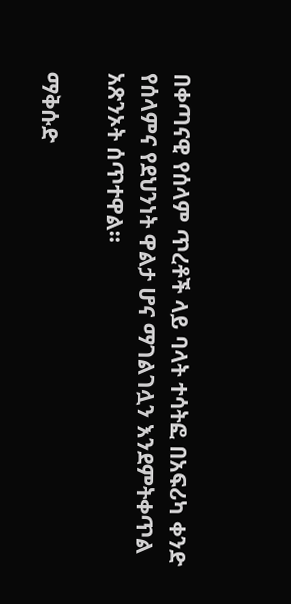በቀጣናዊ የሰላም ጥረቶች ላይ ባላት ተሳትፎ በአፍሪካ ቀንድ የሰላምና የደህንነት ዋልታ ሆና ማገልገሏን እንደምትቀጥል አጽንኦት ሰጥተዋል።

ማቅሱድ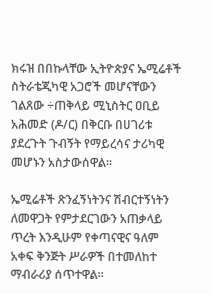ክሩዝ በበኩላቸው ኢትዮጵያና ኤሚሬቶች ስትራቴጂካዊ አጋሮች መሆናቸውን ገልጸው ÷ጠቅላይ ሚኒስትር ዐቢይ አሕመድ (ዶ/ር) በቅርቡ በሀገሪቱ ያደረጉት ጉብኝት የማይረሳና ታሪካዊ መሆኑን አስታውሰዋል፡፡

ኤሚሬቶች ጽንፈኝነትንና ሽብርተኝነትን ለመዋጋት የምታደርገውን አጠቃላይ ጥረት እንዲሁም የቀጣናዊና ዓለም አቀፍ ቅንጅት ሥራዎች በተመለከተ ማብራሪያ ሰጥተዋል፡፡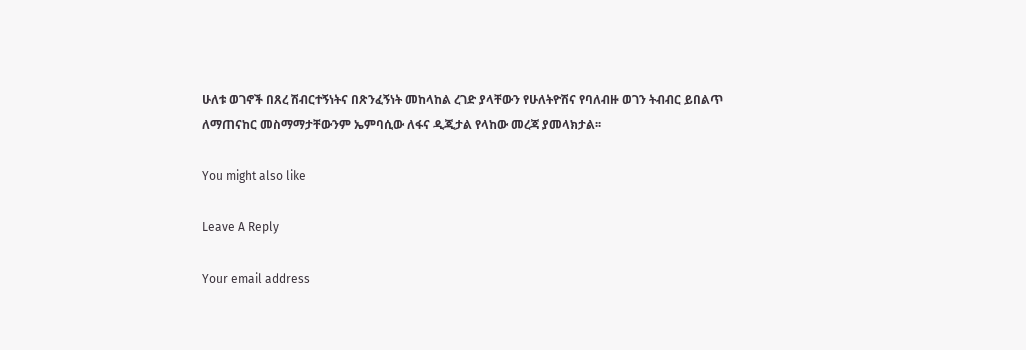ሁለቱ ወገኖች በጸረ ሽብርተኝነትና በጽንፈኝነት መከላከል ረገድ ያላቸውን የሁለትዮሽና የባለብዙ ወገን ትብብር ይበልጥ ለማጠናከር መስማማታቸውንም ኤምባሲው ለፋና ዲጂታል የላከው መረጃ ያመላክታል፡፡

You might also like

Leave A Reply

Your email address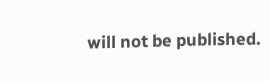will not be published.